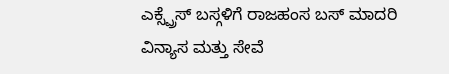ಎಕ್ಸ್ಪ್ರೆಸ್ ಬಸ್ಗಳಿಗೆ ರಾಜಹಂಸ ಬಸ್ ಮಾದರಿ ವಿನ್ಯಾಸ ಮತ್ತು ಸೇವೆ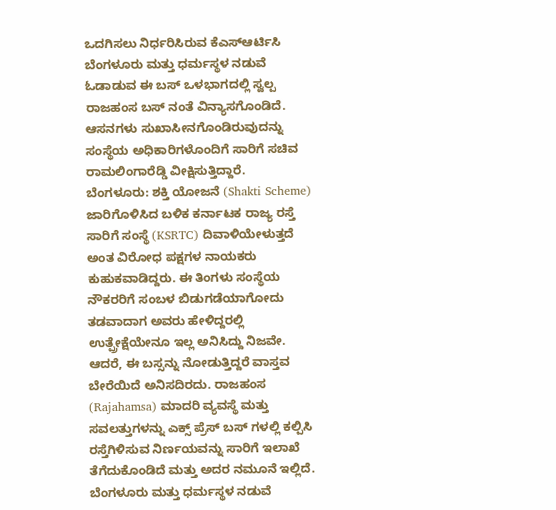ಒದಗಿಸಲು ನಿರ್ಧರಿಸಿರುವ ಕೆಎಸ್ಆರ್ಟಿಸಿ
ಬೆಂಗಳೂರು ಮತ್ತು ಧರ್ಮಸ್ಥಳ ನಡುವೆ ಓಡಾಡುವ ಈ ಬಸ್ ಒಳಭಾಗದಲ್ಲಿ ಸ್ವಲ್ಪ ರಾಜಹಂಸ ಬಸ್ ನಂತೆ ವಿನ್ಯಾಸಗೊಂಡಿದೆ. ಆಸನಗಳು ಸುಖಾಸೀನಗೊಂಡಿರುವುದನ್ನು ಸಂಸ್ಥೆಯ ಅಧಿಕಾರಿಗಳೊಂದಿಗೆ ಸಾರಿಗೆ ಸಚಿವ ರಾಮಲಿಂಗಾರೆಡ್ಡಿ ವೀಕ್ಷಿಸುತ್ತಿದ್ದಾರೆ.
ಬೆಂಗಳೂರು: ಶಕ್ತಿ ಯೋಜನೆ (Shakti Scheme) ಜಾರಿಗೊಳಿಸಿದ ಬಳಿಕ ಕರ್ನಾಟಕ ರಾಜ್ಯ ರಸ್ತೆ ಸಾರಿಗೆ ಸಂಸ್ಥೆ (KSRTC) ದಿವಾಳಿಯೇಳುತ್ತದೆ ಅಂತ ವಿರೋಧ ಪಕ್ಷಗಳ ನಾಯಕರು ಕುಹುಕವಾಡಿದ್ದರು. ಈ ತಿಂಗಳು ಸಂಸ್ಥೆಯ ನೌಕರರಿಗೆ ಸಂಬಳ ಬಿಡುಗಡೆಯಾಗೋದು ತಡವಾದಾಗ ಅವರು ಹೇಳಿದ್ದರಲ್ಲಿ ಉತ್ಪ್ರೇಕ್ಷೆಯೇನೂ ಇಲ್ಲ ಅನಿಸಿದ್ದು ನಿಜವೇ. ಆದರೆ, ಈ ಬಸ್ಸನ್ನು ನೋಡುತ್ತಿದ್ದರೆ ವಾಸ್ತವ ಬೇರೆಯಿದೆ ಅನಿಸದಿರದು. ರಾಜಹಂಸ (Rajahamsa) ಮಾದರಿ ವ್ಯವಸ್ಥೆ ಮತ್ತು ಸವಲತ್ತುಗಳನ್ನು ಎಕ್ಸ್ ಪ್ರೆಸ್ ಬಸ್ ಗಳಲ್ಲಿ ಕಲ್ಪಿಸಿ ರಸ್ತೆಗಿಳಿಸುವ ನಿರ್ಣಯವನ್ನು ಸಾರಿಗೆ ಇಲಾಖೆ ತೆಗೆದುಕೊಂಡಿದೆ ಮತ್ತು ಅದರ ನಮೂನೆ ಇಲ್ಲಿದೆ. ಬೆಂಗಳೂರು ಮತ್ತು ಧರ್ಮಸ್ಥಳ ನಡುವೆ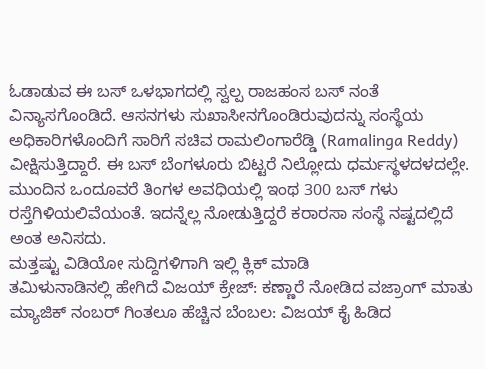ಓಡಾಡುವ ಈ ಬಸ್ ಒಳಭಾಗದಲ್ಲಿ ಸ್ವಲ್ಪ ರಾಜಹಂಸ ಬಸ್ ನಂತೆ ವಿನ್ಯಾಸಗೊಂಡಿದೆ. ಆಸನಗಳು ಸುಖಾಸೀನಗೊಂಡಿರುವುದನ್ನು ಸಂಸ್ಥೆಯ ಅಧಿಕಾರಿಗಳೊಂದಿಗೆ ಸಾರಿಗೆ ಸಚಿವ ರಾಮಲಿಂಗಾರೆಡ್ಡಿ (Ramalinga Reddy) ವೀಕ್ಷಿಸುತ್ತಿದ್ದಾರೆ. ಈ ಬಸ್ ಬೆಂಗಳೂರು ಬಿಟ್ಟರೆ ನಿಲ್ಲೋದು ಧರ್ಮಸ್ಥಳದಳದಲ್ಲೇ. ಮುಂದಿನ ಒಂದೂವರೆ ತಿಂಗಳ ಅವಧಿಯಲ್ಲಿ ಇಂಥ 300 ಬಸ್ ಗಳು ರಸ್ತೆಗಿಳಿಯಲಿವೆಯಂತೆ. ಇದನ್ನೆಲ್ಲ ನೋಡುತ್ತಿದ್ದರೆ ಕರಾರಸಾ ಸಂಸ್ಥೆ ನಷ್ಟದಲ್ಲಿದೆ ಅಂತ ಅನಿಸದು.
ಮತ್ತಷ್ಟು ವಿಡಿಯೋ ಸುದ್ದಿಗಳಿಗಾಗಿ ಇಲ್ಲಿ ಕ್ಲಿಕ್ ಮಾಡಿ
ತಮಿಳುನಾಡಿನಲ್ಲಿ ಹೇಗಿದೆ ವಿಜಯ್ ಕ್ರೇಜ್: ಕಣ್ಣಾರೆ ನೋಡಿದ ವಜ್ರಾಂಗ್ ಮಾತು
ಮ್ಯಾಜಿಕ್ ನಂಬರ್ ಗಿಂತಲೂ ಹೆಚ್ಚಿನ ಬೆಂಬಲ: ವಿಜಯ್ ಕೈ ಹಿಡಿದ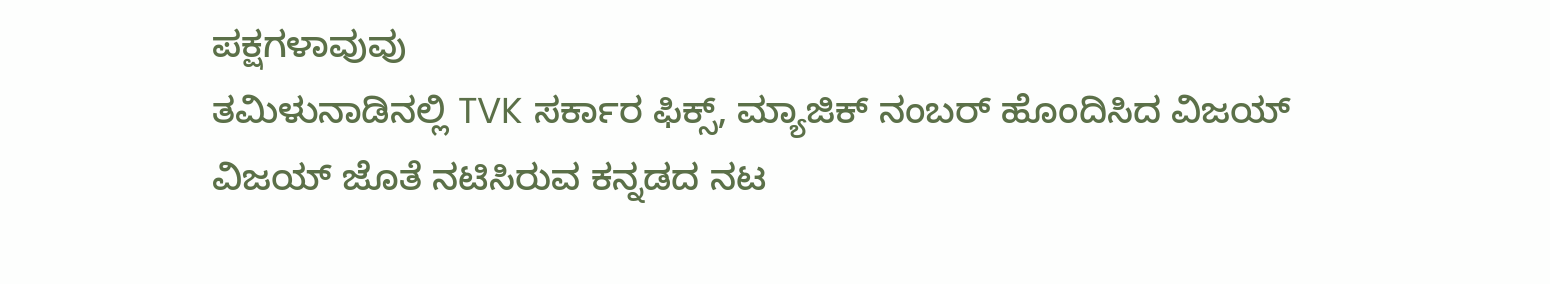ಪಕ್ಷಗಳಾವುವು
ತಮಿಳುನಾಡಿನಲ್ಲಿ TVK ಸರ್ಕಾರ ಫಿಕ್ಸ್, ಮ್ಯಾಜಿಕ್ ನಂಬರ್ ಹೊಂದಿಸಿದ ವಿಜಯ್
ವಿಜಯ್ ಜೊತೆ ನಟಿಸಿರುವ ಕನ್ನಡದ ನಟ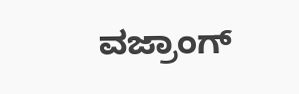ವಜ್ರಾಂಗ್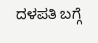ದಳಪತಿ ಬಗ್ಗೆ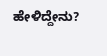ಹೇಳಿದ್ದೇನು?